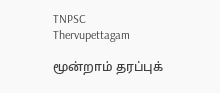TNPSC Thervupettagam

மூன்றாம் தரப்புக்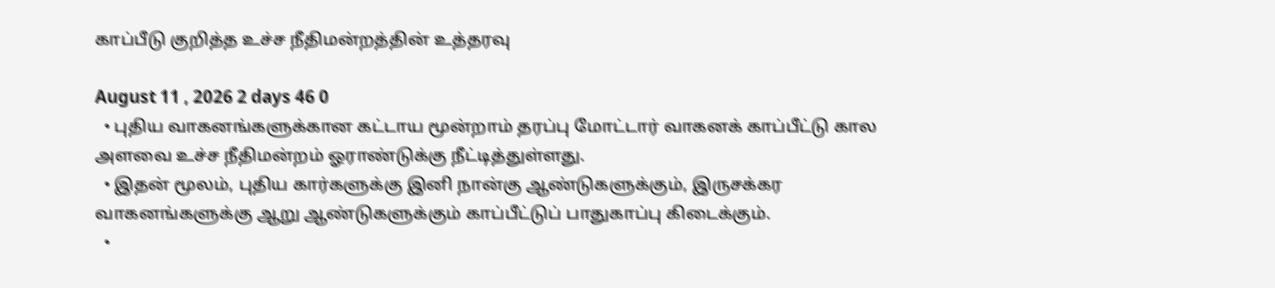காப்பீடு குறித்த உச்ச நீதிமன்றத்தின் உத்தரவு

August 11 , 2026 2 days 46 0
  • புதிய வாகனங்களுக்கான கட்டாய மூன்றாம் தரப்பு மோட்டார் வாகனக் காப்பீட்டு கால அளவை உச்ச நீதிமன்றம் ஓராண்டுக்கு நீட்டித்துள்ளது.
  • இதன் மூலம், புதிய கார்களுக்கு இனி நான்கு ஆண்டுகளுக்கும், இருசக்கர வாகனங்களுக்கு ஆறு ஆண்டுகளுக்கும் காப்பீட்டுப் பாதுகாப்பு கிடைக்கும்.
  •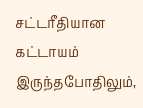சட்டரீதியான கட்டாயம் இருந்தபோதிலும்,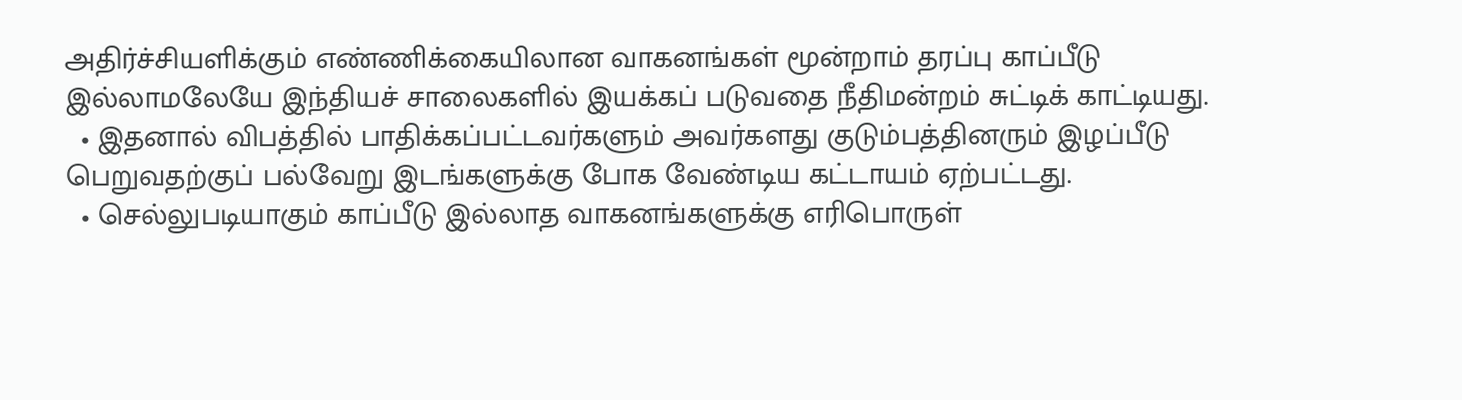அதிர்ச்சியளிக்கும் எண்ணிக்கையிலான வாகனங்கள் மூன்றாம் தரப்பு காப்பீடு இல்லாமலேயே இந்தியச் சாலைகளில் இயக்கப் படுவதை நீதிமன்றம் சுட்டிக் காட்டியது.
  • இதனால் விபத்தில் பாதிக்கப்பட்டவர்களும் அவர்களது குடும்பத்தினரும் இழப்பீடு பெறுவதற்குப் பல்வேறு இடங்களுக்கு போக வேண்டிய கட்டாயம் ஏற்பட்டது.
  • செல்லுபடியாகும் காப்பீடு இல்லாத வாகனங்களுக்கு எரிபொருள்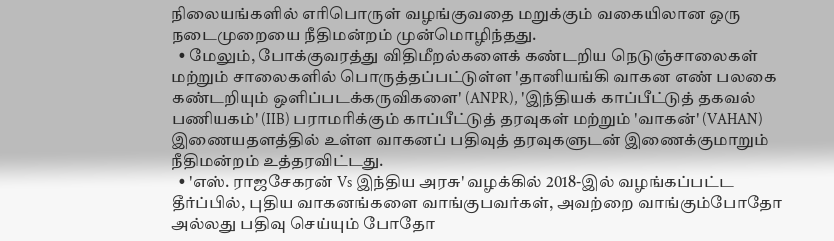நிலையங்களில் எரிபொருள் வழங்குவதை மறுக்கும் வகையிலான ஒரு நடைமுறையை நீதிமன்றம் முன்மொழிந்தது.
  • மேலும், போக்குவரத்து விதிமீறல்களைக் கண்டறிய நெடுஞ்சாலைகள் மற்றும் சாலைகளில் பொருத்தப்பட்டுள்ள 'தானியங்கி வாகன எண் பலகை கண்டறியும் ஒளிப்படக்கருவிகளை' (ANPR), 'இந்தியக் காப்பீட்டுத் தகவல் பணியகம்' (IIB) பராமரிக்கும் காப்பீட்டுத் தரவுகள் மற்றும் 'வாகன்' (VAHAN) இணையதளத்தில் உள்ள வாகனப் பதிவுத் தரவுகளுடன் இணைக்குமாறும் நீதிமன்றம் உத்தரவிட்டது.
  • 'எஸ். ராஜசேகரன் Vs இந்திய அரசு' வழக்கில் 2018-இல் வழங்கப்பட்ட தீர்ப்பில், புதிய வாகனங்களை வாங்குபவர்கள், அவற்றை வாங்கும்போதோ அல்லது பதிவு செய்யும் போதோ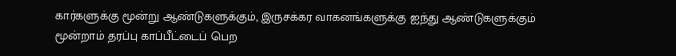கார்களுக்கு மூன்று ஆண்டுகளுக்கும், இருசக்கர வாகனங்களுக்கு ஐந்து ஆண்டுகளுக்கும் மூன்றாம் தரப்பு காப்பீட்டைப் பெற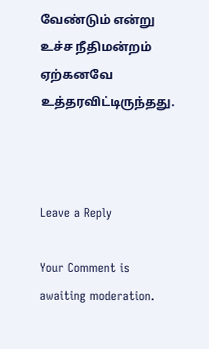வேண்டும் என்று உச்ச நீதிமன்றம் ஏற்கனவே உத்தரவிட்டிருந்தது.



Leave a Reply

Your Comment is awaiting moderation.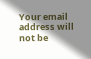Your email address will not be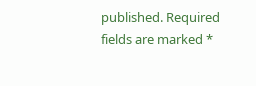published. Required fields are marked *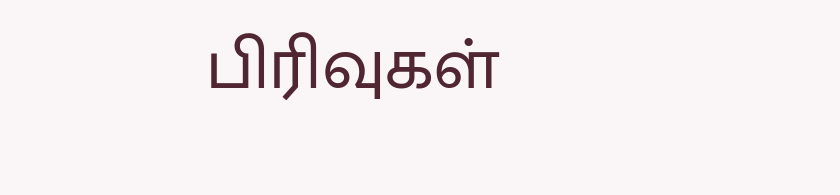பிரிவுகள்